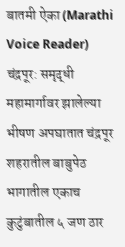बातमी ऐका (Marathi Voice Reader)
चंद्रपूर: समृद्धी महामार्गावर झालेल्या भीषण अपघातात चंद्रपूर शहरातील बाबुपेठ भागातील एकाच कुटुंबातील ५ जण ठार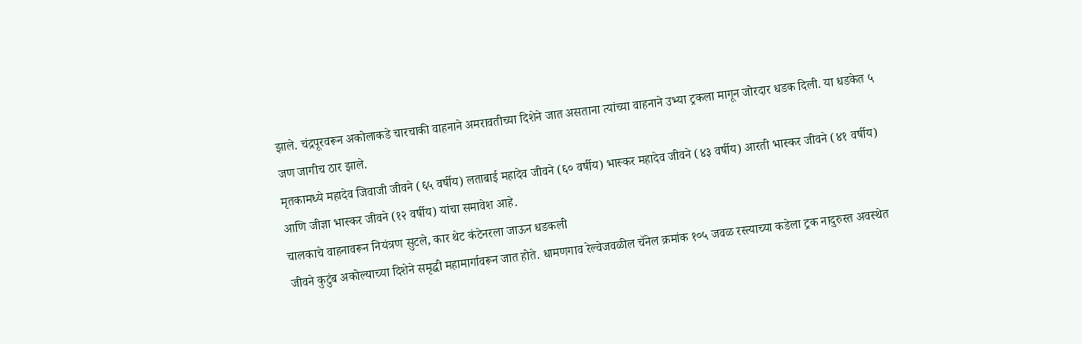झाले. चंद्रपूरवरून अकोलाकडे चारचाकी वाहनाने अमरावतीच्या दिशेने जात असताना त्यांच्या वाहनाने उभ्या ट्रकला मागून जोरदार धडक दिली. या धडकेत ५ जण जागीच ठार झाले.
मृतकामध्ये महादेव जिवाजी जीवने (६५ वर्षीय) लताबाई महादेव जीवने (६० वर्षीय) भास्कर महादेव जीवने (४३ वर्षीय) आरती भास्कर जीवने (४१ वर्षीय) आणि जीज्ञा भास्कर जीवने (१२ वर्षीय) यांचा समावेश आहे.
चालकाचे वाहनावरून नियंत्रण सुटले, कार थेट कंटेनरला जाऊन धडकली
जीवने कुटुंब अकोल्याच्या दिशेने समृद्धी महामार्गावरून जात होते. धामणगाव रेल्वेजवळील चॅनेल क्रमांक १०५ जवळ रस्त्याच्या कडेला ट्रक नादुरुस्त अवस्थेत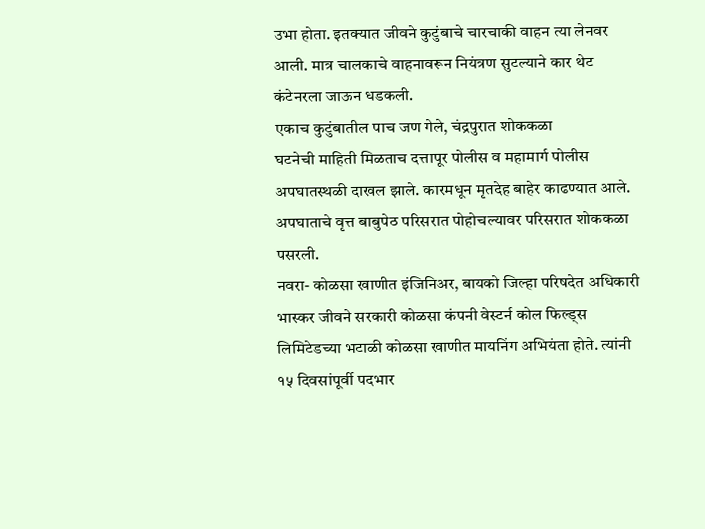उभा होता. इतक्यात जीवने कुटुंबाचे चारचाकी वाहन त्या लेनवर आली. मात्र चालकाचे वाहनावरून नियंत्रण सुटल्याने कार थेट कंटेनरला जाऊन धडकली.
एकाच कुटुंबातील पाच जण गेले, चंद्रपुरात शोककळा
घटनेची माहिती मिळताच दत्तापूर पोलीस व महामार्ग पोलीस अपघातस्थळी दाखल झाले. कारमधून मृतदेह बाहेर काढण्यात आले. अपघाताचे वृत्त बाबुपेठ परिसरात पोहोचल्यावर परिसरात शोककळा पसरली.
नवरा- कोळसा खाणीत इंजिनिअर, बायको जिल्हा परिषदेत अधिकारी
भास्कर जीवने सरकारी कोळसा कंपनी वेस्टर्न कोल फिल्ड्स लिमिटेडच्या भटाळी कोळसा खाणीत मायनिंग अभियंता होते. त्यांनी १५ दिवसांपूर्वी पदभार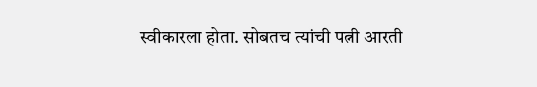स्वीकारला होता. सोबतच त्यांची पत्नी आरती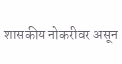शासकीय नोकरीवर असून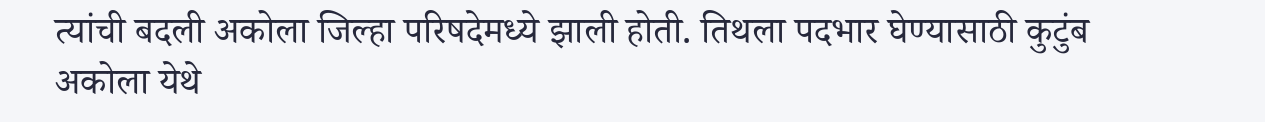त्यांची बदली अकोला जिल्हा परिषदेमध्ये झाली होती. तिथला पदभार घेण्यासाठी कुटुंब अकोला येथे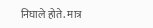निघाले होते. मात्र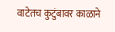वाटेतच कुटुंबावर काळाने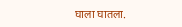घाला घातला.